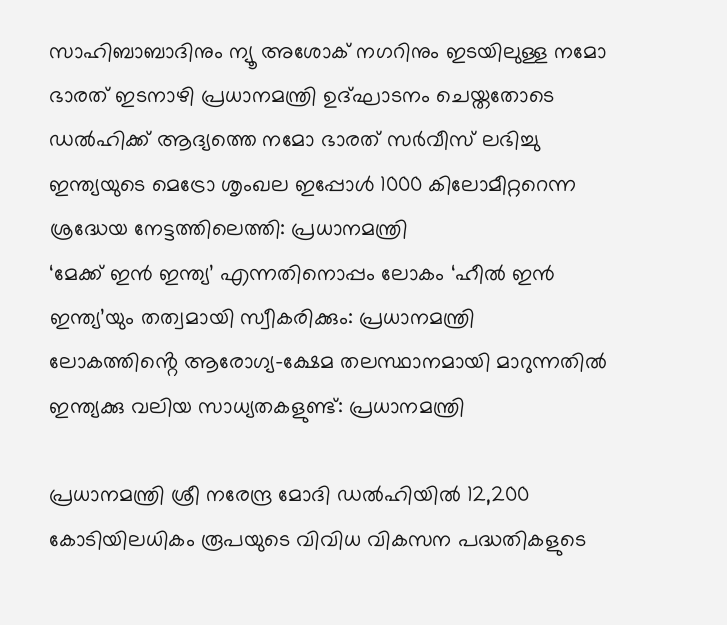സാഹിബാബാദിനും ന്യൂ അശോക് നഗറിനും ഇടയിലുള്ള നമോ ഭാരത് ഇടനാഴി പ്രധാനമന്ത്രി ഉദ്ഘാടനം ചെയ്തതോടെ ഡൽഹിക്ക് ആദ്യത്തെ നമോ ഭാരത് സർവീസ് ലഭിച്ചു
ഇന്ത്യയുടെ മെട്രോ ശൃംഖല ഇപ്പോൾ 1000 കിലോമീറ്ററെന്ന ശ്രദ്ധേയ നേട്ടത്തിലെത്തി: പ്രധാനമന്ത്രി
‘മേക്ക് ഇൻ ഇന്ത്യ’ എന്നതിനൊപ്പം ലോകം ‘ഹീൽ ഇൻ ഇന്ത്യ’യും തത്വമായി സ്വീകരിക്കും: പ്രധാനമന്ത്രി
ലോകത്തിൻ്റെ ആരോഗ്യ-ക്ഷേമ തലസ്ഥാനമായി മാറുന്നതിൽ ഇന്ത്യക്കു വലിയ സാധ്യതകളുണ്ട്: പ്രധാനമന്ത്രി

പ്രധാനമന്ത്രി ശ്രീ നരേന്ദ്ര മോദി ഡൽഹിയിൽ 12,200 കോടിയിലധികം രൂപയുടെ വിവിധ വികസന പദ്ധതികളുടെ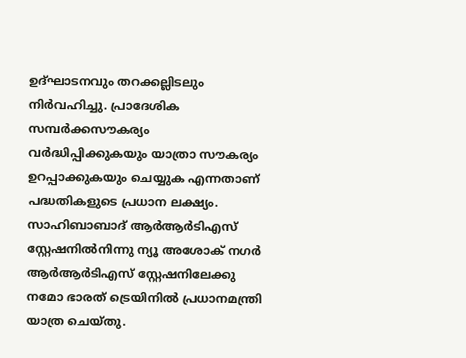ഉദ്ഘാടനവും തറക്കല്ലിടലും നിർവഹിച്ചു. പ്രാദേശിക സമ്പർക്കസൗകര്യം വർദ്ധിപ്പിക്കുകയും യാത്രാ സൗകര്യം ഉറപ്പാക്കുകയും ചെയ്യുക എന്നതാണ് പദ്ധതികളുടെ പ്രധാന ലക്ഷ്യം. സാഹിബാബാദ് ആർആർടിഎസ് സ്റ്റേഷനിൽനിന്നു ന്യൂ അശോക് നഗർ ആർആർടിഎസ് സ്റ്റേഷനിലേക്കു നമോ ഭാരത് ട്രെയിനിൽ പ്രധാനമന്ത്രി യാത്ര ചെയ്തു.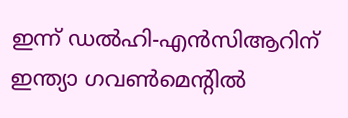ഇന്ന് ഡൽഹി-എൻസിആറിന് ഇന്ത്യാ ഗവൺമെൻ്റിൽ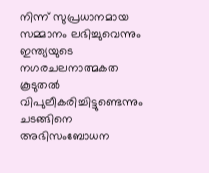നിന്ന് സുപ്രധാനമായ സമ്മാനം ലഭിച്ചുവെന്നും ഇന്ത്യയുടെ നഗരചലനാത്മകത കൂടുതൽ വിപുലീകരിച്ചിട്ടുണ്ടെന്നും ചടങ്ങിനെ അഭിസംബോധന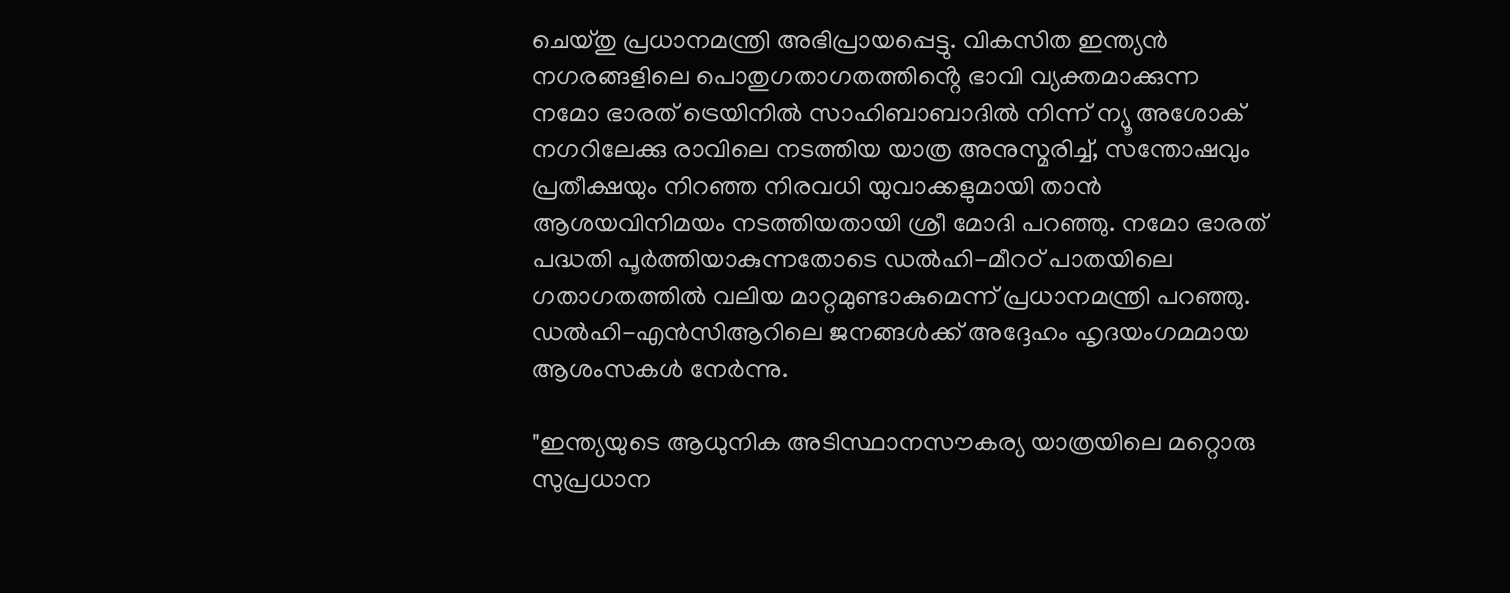ചെയ്തു പ്രധാനമന്ത്രി അഭിപ്രായപ്പെട്ടു. വികസിത ഇന്ത്യൻ നഗരങ്ങളിലെ പൊതുഗതാഗതത്തിൻ്റെ ഭാവി വ്യക്തമാക്കുന്ന നമോ ഭാരത് ട്രെയിനിൽ സാഹിബാബാദിൽ നിന്ന് ന്യൂ അശോക് നഗറിലേക്കു രാവിലെ നടത്തിയ യാത്ര അനുസ്മരിച്ച്, സന്തോഷവും പ്രതീക്ഷയും നിറഞ്ഞ നിരവധി യുവാക്കളുമായി താൻ ആശയവിനിമയം നടത്തിയതായി ശ്രീ മോദി പറഞ്ഞു. നമോ ഭാരത് പദ്ധതി പൂർത്തിയാകുന്നതോടെ ഡൽഹി-മീറഠ് പാതയിലെ ഗതാഗതത്തിൽ വലിയ മാറ്റമുണ്ടാകുമെന്ന് പ്രധാനമന്ത്രി പറഞ്ഞു. ഡൽഹി-എൻസിആറിലെ ജനങ്ങൾക്ക് അദ്ദേഹം ഹൃദയംഗമമായ ആശംസകൾ നേർന്നു.

"ഇന്ത്യയുടെ ആധുനിക അ‌ടിസ്ഥാനസൗകര്യ യാത്രയിലെ മറ്റൊരു സുപ്രധാന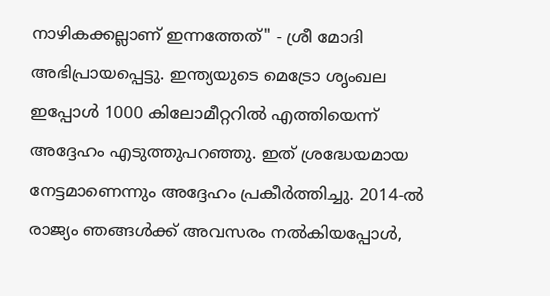നാഴികക്കല്ലാണ് ഇന്നത്തേത്" - ശ്രീ മോദി അഭിപ്രായപ്പെട്ടു. ഇന്ത്യയുടെ മെട്രോ ശൃംഖല ഇപ്പോൾ 1000 കിലോമീറ്ററിൽ എത്തിയെന്ന് അദ്ദേഹം എടുത്തുപറഞ്ഞു. ഇത് ശ്രദ്ധേയമായ നേട്ടമാണെന്നും അദ്ദേഹം പ്രകീർത്തിച്ചു. 2014-ൽ രാജ്യം ഞങ്ങൾക്ക് അ‌വസരം നൽകിയപ്പോൾ,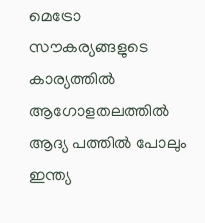മെട്രോ സൗകര്യങ്ങളുടെ കാര്യത്തിൽ ആഗോളതലത്തിൽ ആദ്യ പത്തിൽ പോലും ഇന്ത്യ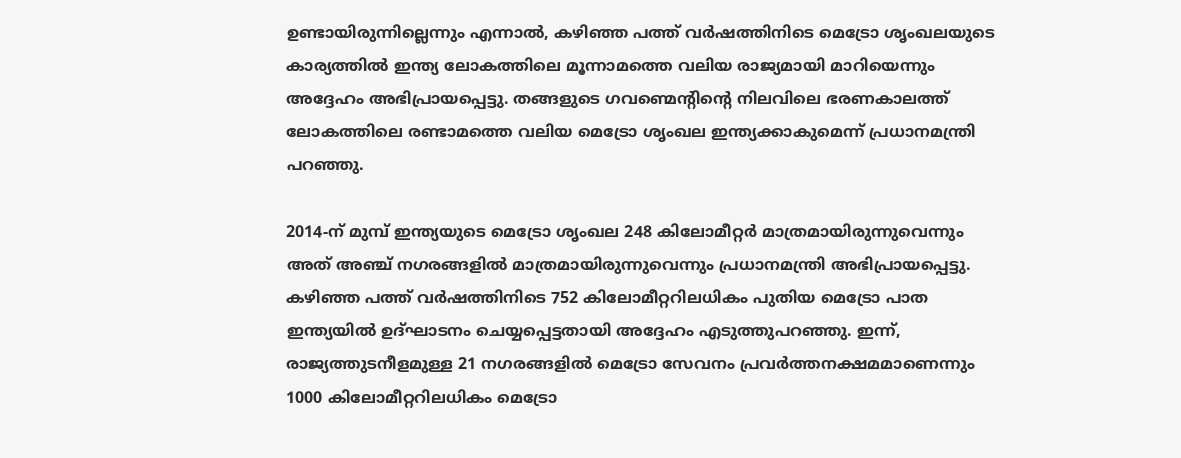ഉണ്ടായിരുന്നില്ലെന്നും എന്നാൽ, കഴിഞ്ഞ പത്ത് വർഷത്തിനിടെ മെട്രോ ശൃംഖലയുടെ കാര്യത്തിൽ ഇന്ത്യ ലോകത്തിലെ മൂന്നാമത്തെ വലിയ രാജ്യമായി മാറിയെന്നും അദ്ദേഹം അഭിപ്രായപ്പെട്ടു. തങ്ങളുടെ ഗവണ്മെന്റിന്റെ നിലവിലെ ഭരണകാലത്ത് ലോകത്തിലെ രണ്ടാമത്തെ വലിയ മെട്രോ ശൃംഖല ഇന്ത്യക്കാകുമെന്ന് പ്രധാനമന്ത്രി പറഞ്ഞു.

2014-ന് മുമ്പ് ഇന്ത്യയുടെ മെട്രോ ശൃംഖല 248 കിലോമീറ്റർ മാത്രമായിരുന്നുവെന്നും അത് അഞ്ച് നഗരങ്ങളിൽ മാത്രമായിരുന്നുവെന്നും പ്രധാനമന്ത്രി അഭിപ്രായപ്പെട്ടു. കഴിഞ്ഞ പത്ത് വർഷത്തിനിടെ 752 കിലോമീറ്ററിലധികം പുതിയ മെട്രോ പാത ഇന്ത്യയിൽ ഉദ്ഘാടനം ചെയ്യപ്പെട്ടതായി അദ്ദേഹം എടുത്തുപറഞ്ഞു. ഇന്ന്, രാജ്യത്തുടനീളമുള്ള 21 നഗരങ്ങളിൽ മെട്രോ സേവനം പ്രവർത്തനക്ഷമമാണെന്നും 1000 കിലോമീറ്ററിലധികം മെട്രോ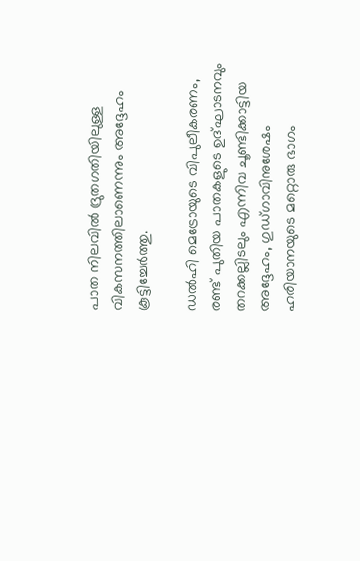പാത നിലവിൽ ദ്രുതഗതിയിലുള്ള വികസനത്തിലാണെന്നും അദ്ദേഹം കൂട്ടിച്ചേർത്തു.

ഡൽഹി മെട്രോയുടെ വിപുലീകരണം, രണ്ട് പുതിയ പാതകളുടെ ഉദ്ഘാടനവും തറക്കല്ലിടലും എന്നിവ ചൂണ്ടിക്കാട്ടിയ അ‌ദ്ദേഹം, ഗുഡ്ഗാവിനുശേഷം ഹരിയാനയുടെ മറ്റൊരു ഭാഗം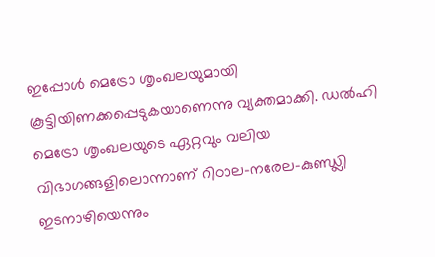ഇപ്പോൾ മെട്രോ ശൃംഖലയുമായി കൂട്ടിയിണക്കപ്പെടുകയാണെന്നു വ്യക്തമാക്കി. ഡൽഹി മെട്രോ ശൃംഖലയുടെ ഏറ്റവും വലിയ വിഭാഗങ്ങളിലൊന്നാണ് റിഠാല-നരേല-കുണ്ഡ്ലി ഇടനാഴിയെന്നും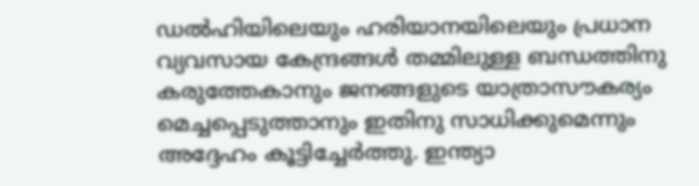ഡൽഹിയിലെയും ഹരിയാനയിലെയും പ്രധാന വ്യവസായ കേന്ദ്രങ്ങൾ തമ്മിലുള്ള ബന്ധത്തിനു കരുത്തേകാനും ജനങ്ങളുടെ യാത്രാസൗകര്യം മെച്ചപ്പെടുത്താനും ഇതിനു സാധിക്കുമെന്നും അദ്ദേഹം കൂട്ടിച്ചേർത്തു. ഇന്ത്യാ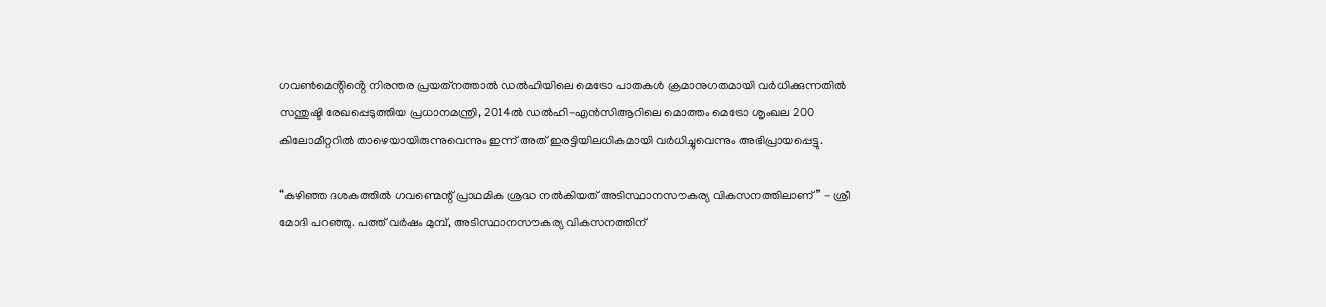ഗവൺമെൻ്റിൻ്റെ നിരന്തര പ്രയത്‌നത്താൽ ഡൽഹിയിലെ മെട്രോ പാതകൾ ക്രമാനുഗതമായി വർധിക്കുന്നതിൽ സന്തുഷ്ടി രേഖപ്പെടുത്തിയ പ്രധാനമന്ത്രി, 2014ൽ ഡൽഹി-എൻസിആറിലെ മൊത്തം മെട്രോ ശൃംഖല 200 കിലോമീറ്ററിൽ താഴെയായിരുന്നുവെന്നും ഇന്ന് അത് ഇരട്ടിയിലധികമായി വർധിച്ചുവെന്നും അഭിപ്രായപ്പെട്ടു.

“കഴിഞ്ഞ ദശകത്തിൽ ഗവണ്മെന്റ് പ്രാഥമിക ശ്രദ്ധ നൽകിയത് അടിസ്ഥാനസൗകര്യ വികസനത്തിലാണ്” - ശ്രീ മോദി പറഞ്ഞു. പത്ത് വർഷം മുമ്പ്, അടിസ്ഥാനസൗകര്യ വികസനത്തിന്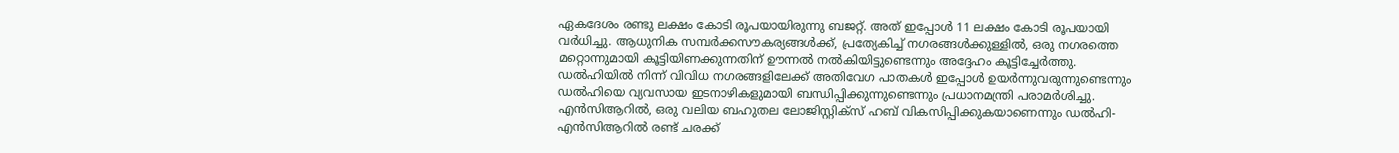ഏകദേശം രണ്ടു ലക്ഷം കോടി രൂപയായിരുന്നു ബജറ്റ്. അത് ഇപ്പോൾ 11 ലക്ഷം കോടി രൂപയായി വർധിച്ചു. ആധുനിക സമ്പർക്കസൗകര്യങ്ങൾക്ക്, പ്രത്യേകിച്ച് നഗരങ്ങൾക്കുള്ളിൽ, ഒരു നഗരത്തെ മറ്റൊന്നുമായി കൂട്ടിയിണക്കുന്നതിന് ഊന്നൽ നൽകിയിട്ടുണ്ടെന്നും അദ്ദേഹം കൂട്ടിച്ചേർത്തു. ഡൽഹിയിൽ നിന്ന് വിവിധ നഗരങ്ങളിലേക്ക് അതിവേഗ പാതകൾ ഇപ്പോൾ ഉയർന്നുവരുന്നുണ്ടെന്നും ഡൽഹിയെ വ്യവസായ ഇടനാഴികളുമായി ബന്ധിപ്പിക്കുന്നുണ്ടെന്നും പ്രധാനമന്ത്രി പരാമർശിച്ചു. എൻസിആറിൽ, ഒരു വലിയ ബഹുതല ലോജിസ്റ്റിക്സ് ഹബ് വികസിപ്പിക്കുകയാണെന്നും ഡൽഹി-എൻസിആറിൽ രണ്ട് ചരക്ക്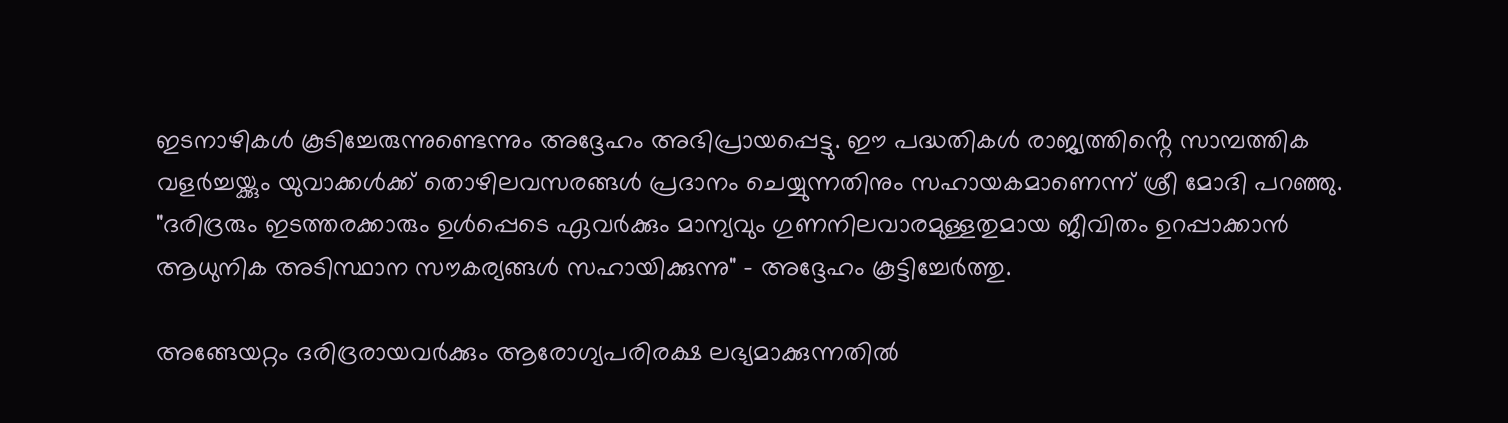ഇടനാഴികൾ കൂടിച്ചേരുന്നുണ്ടെന്നും അദ്ദേഹം അഭിപ്രായപ്പെട്ടു. ഈ പദ്ധതികൾ രാജ്യത്തിൻ്റെ സാമ്പത്തിക വളർച്ചയ്ക്കും യുവാക്കൾക്ക് തൊഴിലവസരങ്ങൾ പ്രദാനം ചെയ്യുന്നതിനും സഹായകമാണെന്ന് ശ്രീ മോദി പറഞ്ഞു. "ദരിദ്രരും ഇടത്തരക്കാരും ഉൾപ്പെടെ ഏവർക്കും മാന്യവും ഗുണനിലവാരമുള്ളതുമായ ജീവിതം ഉറപ്പാക്കാൻ ആധുനിക അടിസ്ഥാന സൗകര്യങ്ങൾ സഹായിക്കുന്നു" - അദ്ദേഹം കൂട്ടിച്ചേർത്തു.

അ‌ങ്ങേയറ്റം ദരിദ്രരായവർക്കും ആരോഗ്യപരിരക്ഷ ലഭ്യമാക്കുന്നതിൽ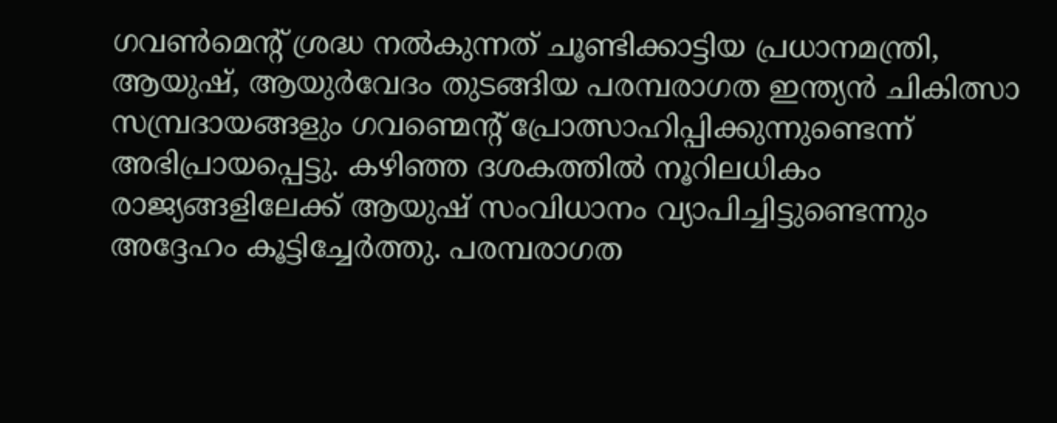ഗവൺമെൻ്റ് ശ്രദ്ധ നൽകുന്നത് ചൂണ്ടിക്കാട്ടിയ പ്രധാനമന്ത്രി, ആയുഷ്, ആയുർവേദം തുടങ്ങിയ പരമ്പരാഗത ഇന്ത്യൻ ചികിത്സാ സമ്പ്രദായങ്ങളും ഗവണ്മെന്റ് പ്രോത്സാഹിപ്പിക്കുന്നുണ്ടെന്ന് അഭിപ്രായപ്പെട്ടു. കഴിഞ്ഞ ദശകത്തിൽ നൂറിലധികം രാജ്യങ്ങളിലേക്ക് ആയുഷ് സംവിധാനം വ്യാപിച്ചിട്ടുണ്ടെന്നും അദ്ദേഹം കൂട്ടിച്ചേർത്തു. പരമ്പരാഗത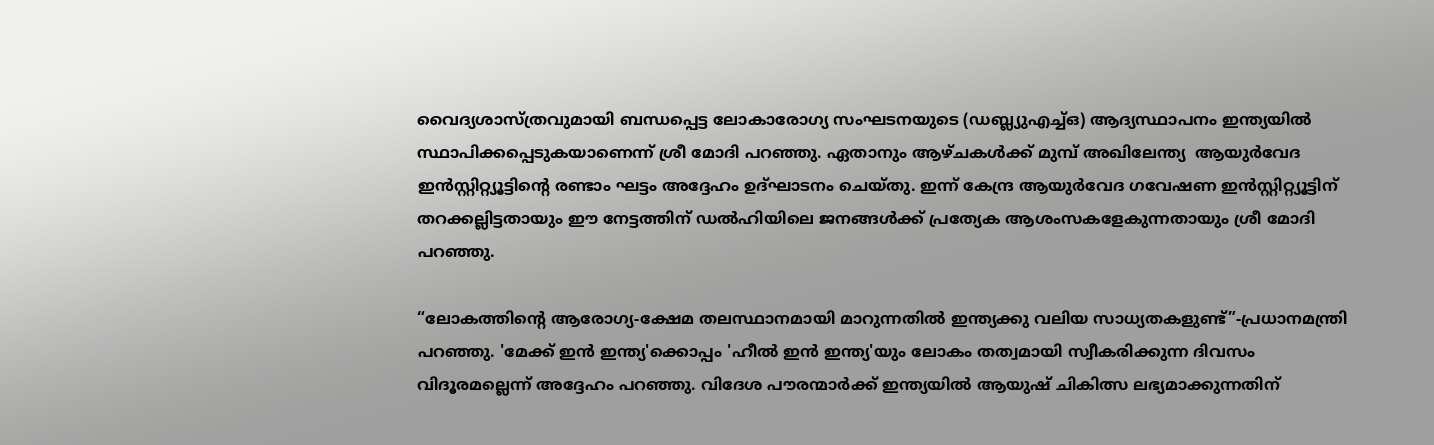വൈദ്യശാസ്ത്രവുമായി ബന്ധപ്പെട്ട ലോകാരോഗ്യ സംഘടനയുടെ (ഡബ്ല്യുഎച്ച്ഒ) ആദ്യസ്ഥാപനം ഇന്ത്യയിൽ സ്ഥാപിക്കപ്പെടുകയാണെന്ന് ശ്രീ മോദി പറഞ്ഞു. ഏതാനും ആഴ്ചകൾക്ക് മുമ്പ് അ‌ഖിലേന്ത്യ  ആയുർവേദ ഇൻസ്റ്റിറ്റ്യൂട്ടിന്റെ രണ്ടാം ഘട്ടം അദ്ദേഹം ഉദ്ഘാടനം ചെയ്തു. ഇന്ന് കേന്ദ്ര ആയുർവേദ ഗവേഷണ ഇൻസ്റ്റിറ്റ്യൂട്ടിന് തറക്കല്ലിട്ടതായും ഈ നേട്ടത്തിന് ഡൽഹിയിലെ ജനങ്ങൾക്ക് പ്രത്യേക ആശംസകളേകുന്നതായും ശ്രീ മോദി പറഞ്ഞു.

“ലോകത്തിൻ്റെ ആരോഗ്യ-ക്ഷേമ തലസ്ഥാനമായി മാറുന്നതിൽ ഇന്ത്യക്കു വലിയ സാധ്യതകളുണ്ട്”-പ്രധാനമന്ത്രി പറഞ്ഞു. 'മേക്ക് ഇൻ ഇന്ത്യ'ക്കൊപ്പം 'ഹീൽ ഇൻ ഇന്ത്യ'യും ലോകം തത്വമായി സ്വീകരിക്കുന്ന ദിവസം വിദൂരമല്ലെന്ന് അദ്ദേഹം പറഞ്ഞു. വിദേശ പൗരന്മാർക്ക് ഇന്ത്യയിൽ ആയുഷ് ചികിത്സ ലഭ്യമാക്കുന്നതിന്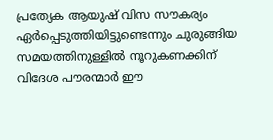പ്രത്യേക ആയുഷ് വിസ സൗകര്യം ഏർപ്പെടുത്തിയിട്ടുണ്ടെന്നും ചുരുങ്ങിയ സമയത്തിനുള്ളിൽ നൂറുകണക്കിന് വിദേശ പൗരന്മാർ ഈ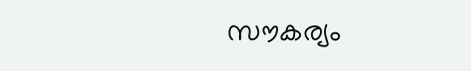സൗകര്യം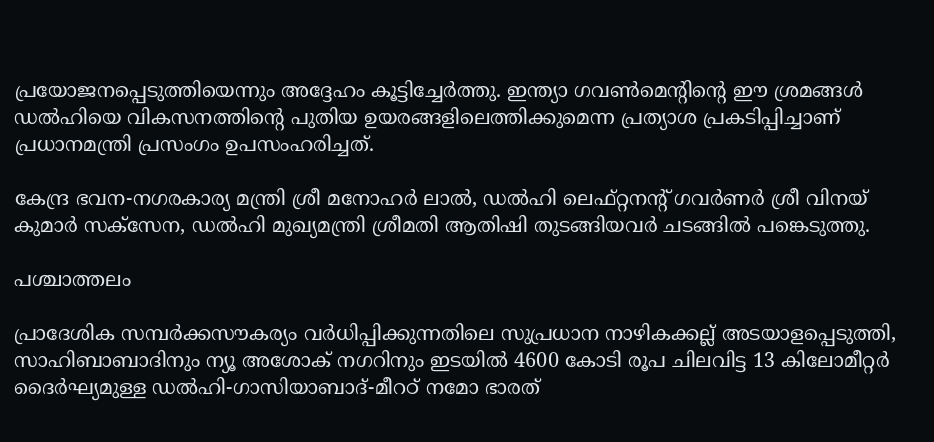പ്രയോജനപ്പെടുത്തിയെന്നും അദ്ദേഹം കൂട്ടിച്ചേർത്തു. ഇന്ത്യാ ഗവൺമെൻ്റിൻ്റെ ഈ ശ്രമങ്ങൾ ഡൽഹിയെ വികസനത്തിൻ്റെ പുതിയ ഉയരങ്ങളിലെത്തിക്കുമെന്ന പ്രത്യാശ പ്രകടിപ്പിച്ചാണ് പ്രധാനമന്ത്രി പ്രസംഗം ഉപസംഹരിച്ചത്.

കേന്ദ്ര ഭവന-നഗരകാര്യ മന്ത്രി ശ്രീ മനോഹർ ലാൽ, ഡൽഹി ലെഫ്റ്റനൻ്റ് ഗവർണർ ശ്രീ വിനയ് കുമാർ സക്‌സേന, ഡൽഹി മുഖ്യമന്ത്രി ശ്രീമതി ആതിഷി തുടങ്ങിയവർ ചടങ്ങിൽ പങ്കെടുത്തു.

പശ്ചാത്തലം

പ്രാദേശിക സമ്പർക്കസൗകര്യം വർധിപ്പിക്കുന്നതിലെ സുപ്രധാന നാഴികക്കല്ല് അടയാളപ്പെടുത്തി, സാഹിബാബാദിനും ന്യൂ അശോക് നഗറിനും ഇടയിൽ 4600 കോടി രൂപ ചിലവിട്ട 13 കിലോമീറ്റർ ദൈർഘ്യമുള്ള ഡൽഹി-ഗാസിയാബാദ്-മീറഠ് നമോ ഭാരത്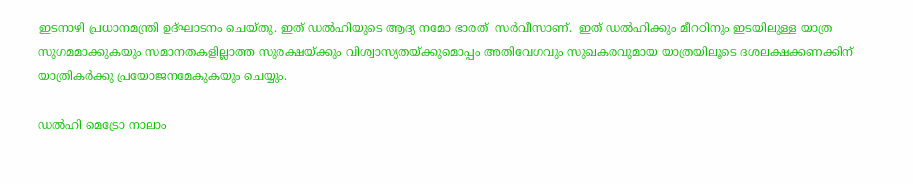ഇടനാഴി പ്രധാനമന്ത്രി ഉദ്ഘാടനം ചെയ്തു. ഇത് ഡൽഹിയുടെ ആദ്യ നമോ ഭാരത്  സർവീസാണ്.  ഇത് ഡൽഹിക്കും മീറഠിനും ഇടയിലുള്ള യാത്ര സുഗമമാക്കുകയും സമാനതകളില്ലാത്ത സുരക്ഷയ്ക്കും വിശ്വാസ്യതയ്ക്കുമൊപ്പം അതിവേഗവും സുഖകരവുമായ യാത്രയിലൂടെ ദശലക്ഷക്കണക്കിന് യാത്രികർക്കു പ്രയോജനമേകുകയും ചെയ്യും.

ഡൽഹി മെട്രോ നാലാം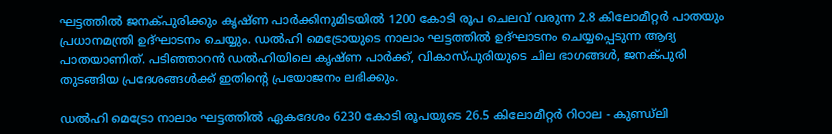ഘട്ടത്തിൽ ജനക്പുരിക്കും കൃഷ്ണ പാർക്കിനുമിടയിൽ 1200 കോടി രൂപ ചെലവ് വരുന്ന 2.8 കിലോമീറ്റർ പാതയും പ്രധാനമന്ത്രി ഉദ്ഘാടനം ചെയ്യും. ഡൽഹി മെട്രോയുടെ നാലാം ഘട്ടത്തിൽ ഉദ്ഘാടനം ചെയ്യപ്പെടുന്ന ആദ്യ പാതയാണിത്. പടിഞ്ഞാറൻ ഡൽഹിയിലെ കൃഷ്ണ പാർക്ക്, വികാസ്പുരിയുടെ ചില ഭാഗങ്ങൾ, ജനക്പുരി തുടങ്ങിയ പ്രദേശങ്ങൾക്ക് ഇതിന്റെ പ്രയോജനം ലഭിക്കും.

ഡൽഹി മെട്രോ നാലാം ഘട്ടത്തിൽ ഏകദേശം 6230 കോടി രൂപയുടെ 26.5 കിലോമീറ്റർ റിഠാല - കുണ്ഡ്‌ലി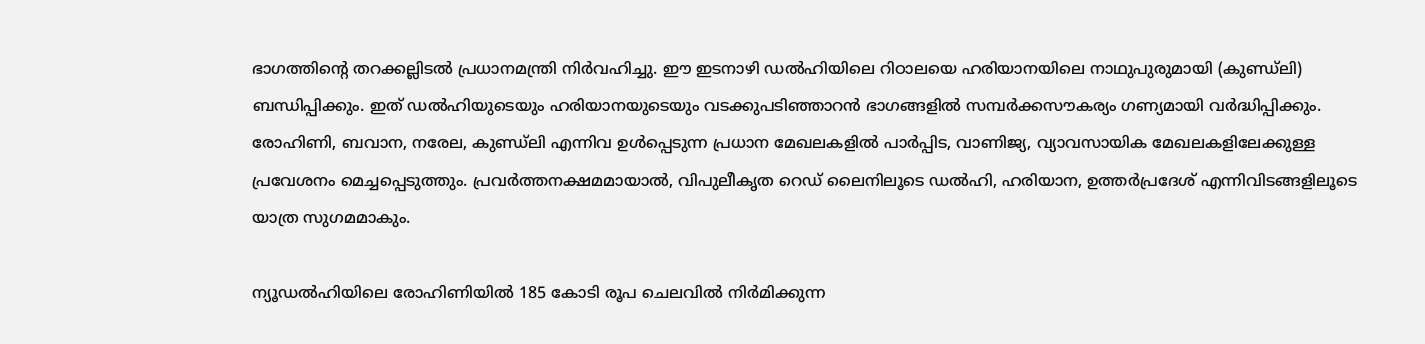ഭാഗത്തിന്റെ തറക്കല്ലിടൽ പ്രധാനമന്ത്രി നിർവഹിച്ചു. ഈ ഇടനാഴി ഡൽഹിയിലെ റിഠാലയെ ഹരിയാനയിലെ നാഥുപുരുമായി (കുണ്ഡ്ലി) ബന്ധിപ്പിക്കും. ഇത് ഡൽഹിയുടെയും ഹരിയാനയുടെയും വടക്കുപടിഞ്ഞാറൻ ഭാഗങ്ങളിൽ സമ്പർക്കസൗകര്യം ഗണ്യമായി വർദ്ധിപ്പിക്കും. രോഹിണി, ബവാന, നരേല, കുണ്ഡ്ലി എന്നിവ ഉൾപ്പെടുന്ന പ്രധാന മേഖലകളിൽ പാർപ്പിട, വാണിജ്യ, വ്യാവസായിക മേഖലകളിലേക്കുള്ള പ്രവേശനം മെച്ചപ്പെടുത്തും. പ്രവർത്തനക്ഷമമായാൽ, വിപുലീകൃത റെഡ് ലൈനിലൂടെ ഡൽഹി, ഹരിയാന, ഉത്തർപ്രദേശ് എന്നിവിടങ്ങളിലൂടെ യാത്ര സുഗമമാകും.

ന്യൂഡൽഹിയിലെ രോഹിണിയിൽ 185 കോടി രൂപ ചെലവിൽ നിർമിക്കുന്ന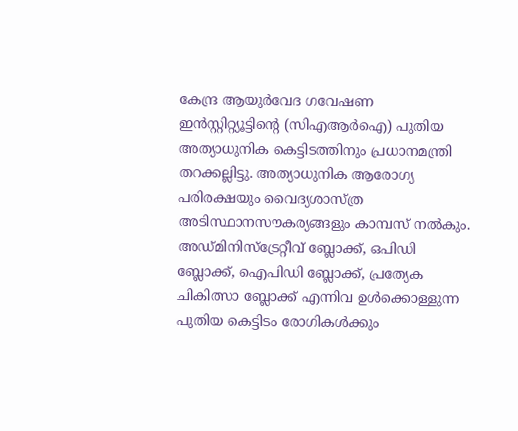കേന്ദ്ര ആയുർവേദ ഗവേഷണ ഇൻസ്റ്റിറ്റ്യൂട്ടിന്റെ (സിഎആർഐ) പുതിയ അത്യാധുനിക കെട്ടിടത്തിനും പ്രധാനമന്ത്രി തറക്കല്ലിട്ടു. അത്യാധുനിക ആരോഗ്യ പരിരക്ഷയും വൈദ്യശാസ്ത്ര അടിസ്ഥാനസൗകര്യങ്ങളും കാമ്പസ് നൽകും. അഡ്മിനിസ്‌ട്രേറ്റീവ് ബ്ലോക്ക്, ഒപിഡി ബ്ലോക്ക്, ഐപിഡി ബ്ലോക്ക്, പ്രത്യേക ചികിത്സാ ബ്ലോക്ക് എന്നിവ ഉൾക്കൊള്ളുന്ന പുതിയ കെട്ടിടം രോഗികൾക്കും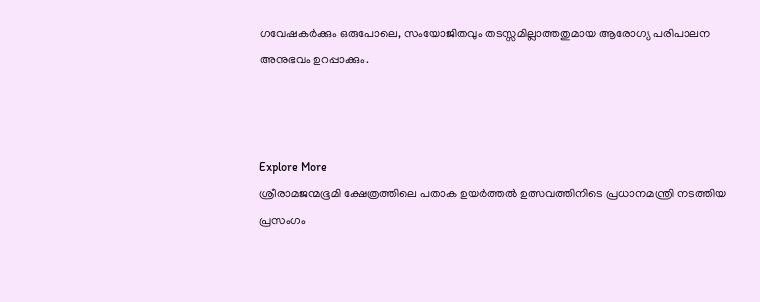ഗവേഷകർക്കും ഒരുപോലെ, സംയോജിതവും തടസ്സമില്ലാത്തതുമായ ആരോഗ്യ പരിപാലന അനുഭവം ഉറപ്പാക്കും.



Explore More
ശ്രീരാമജന്മഭൂമി ക്ഷേത്രത്തിലെ പതാക ഉയർത്തൽ ഉത്സവത്തിനിടെ പ്രധാനമന്ത്രി നടത്തിയ പ്രസംഗം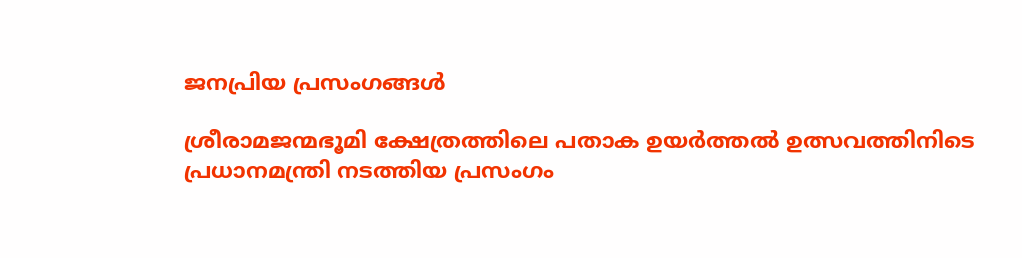ജനപ്രിയ പ്രസംഗങ്ങൾ

ശ്രീരാമജന്മഭൂമി ക്ഷേത്രത്തിലെ പതാക ഉയർത്തൽ ഉത്സവത്തിനിടെ പ്രധാനമന്ത്രി നടത്തിയ പ്രസംഗം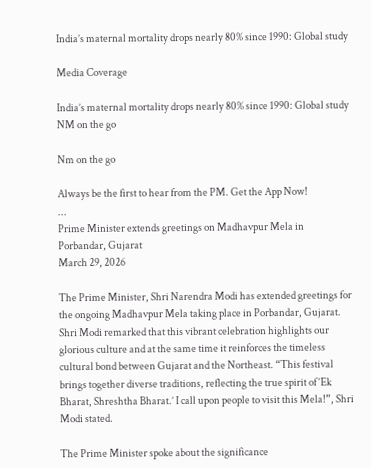India’s maternal mortality drops nearly 80% since 1990: Global study

Media Coverage

India’s maternal mortality drops nearly 80% since 1990: Global study
NM on the go

Nm on the go

Always be the first to hear from the PM. Get the App Now!
...
Prime Minister extends greetings on Madhavpur Mela in Porbandar, Gujarat
March 29, 2026

The Prime Minister, Shri Narendra Modi has extended greetings for the ongoing Madhavpur Mela taking place in Porbandar, Gujarat. Shri Modi remarked that this vibrant celebration highlights our glorious culture and at the same time it reinforces the timeless cultural bond between Gujarat and the Northeast. “This festival brings together diverse traditions, reflecting the true spirit of ‘Ek Bharat, Shreshtha Bharat.’ I call upon people to visit this Mela!”, Shri Modi stated.

The Prime Minister spoke about the significance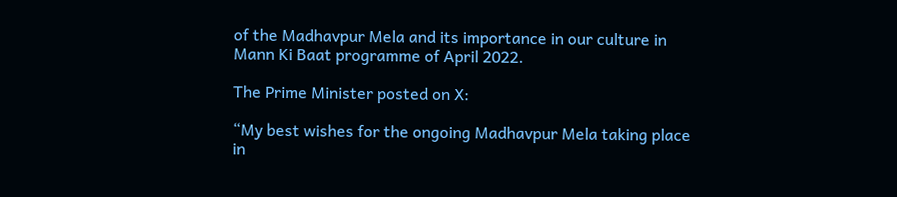of the Madhavpur Mela and its importance in our culture in Mann Ki Baat programme of April 2022.

The Prime Minister posted on X:

“My best wishes for the ongoing Madhavpur Mela taking place in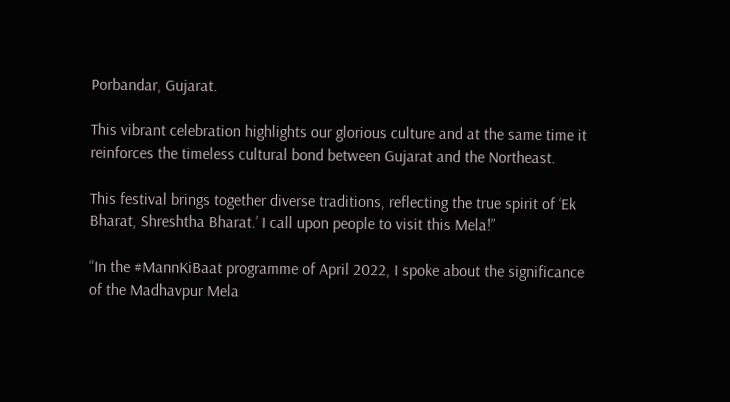Porbandar, Gujarat.

This vibrant celebration highlights our glorious culture and at the same time it reinforces the timeless cultural bond between Gujarat and the Northeast.

This festival brings together diverse traditions, reflecting the true spirit of ‘Ek Bharat, Shreshtha Bharat.’ I call upon people to visit this Mela!”

“In the #MannKiBaat programme of April 2022, I spoke about the significance of the Madhavpur Mela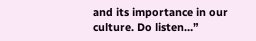and its importance in our culture. Do listen…”